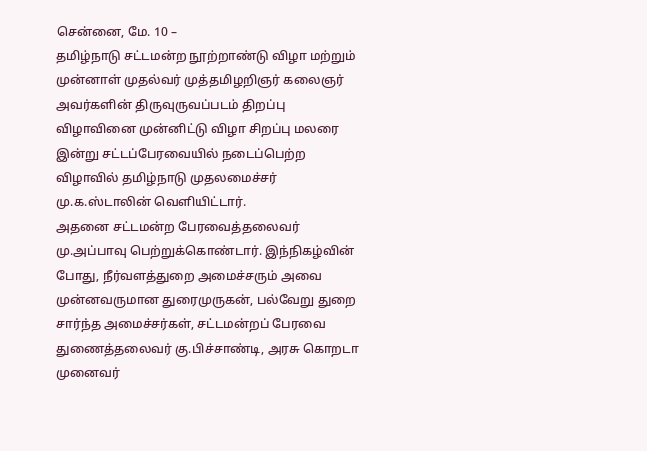சென்னை, மே. 10 –
தமிழ்நாடு சட்டமன்ற நூற்றாண்டு விழா மற்றும் முன்னாள் முதல்வர் முத்தமிழறிஞர் கலைஞர் அவர்களின் திருவுருவப்படம் திறப்பு விழாவினை முன்னிட்டு விழா சிறப்பு மலரை இன்று சட்டப்பேரவையில் நடைப்பெற்ற விழாவில் தமிழ்நாடு முதலமைச்சர் மு.க.ஸ்டாலின் வெளியிட்டார்.
அதனை சட்டமன்ற பேரவைத்தலைவர் மு.அப்பாவு பெற்றுக்கொண்டார். இந்நிகழ்வின் போது, நீர்வளத்துறை அமைச்சரும் அவை முன்னவருமான துரைமுருகன், பல்வேறு துறை சார்ந்த அமைச்சர்கள், சட்டமன்றப் பேரவை துணைத்தலைவர் கு.பிச்சாண்டி, அரசு கொறடா முனைவர்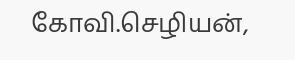கோவி.செழியன்,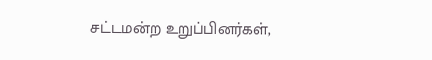சட்டமன்ற உறுப்பினர்கள்,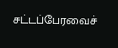சட்டப்பேரவைச்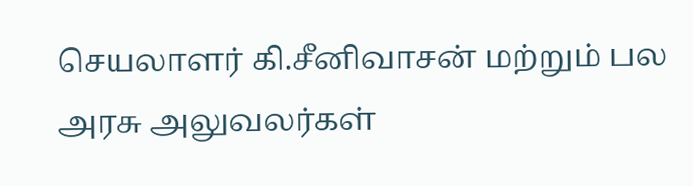செயலாளர் கி.சீனிவாசன் மற்றும் பல அரசு அலுவலர்கள்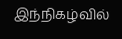இந்நிகழ்வில்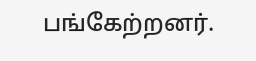பங்கேற்றனர்.